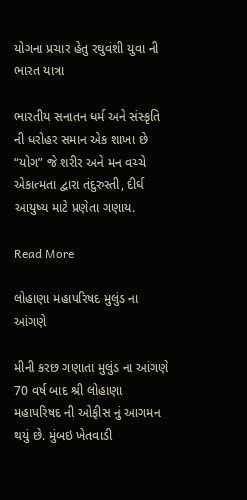યોગના પ્રચાર હેતુ રઘુવંશી યુવા ની ભારત યાત્રા

ભારતીય સનાતન ધર્મ અને સંસ્કૃતિ ની ધરોહર સમાન એક શાખા છે “યોગ” જે શરીર અને મન વચ્ચે એકાત્મતા દ્વારા તંદુરુસ્તી, દીર્ઘ આયુષ્ય માટે પ્રણેતા ગણાય.

Read More

લોહાણા મહાપરિષદ મુલુંડ ના આંગણે

મીની કરછ ગણાતા મુલુંડ ના આંગણે 70 વર્ષ બાદ શ્રી લોહાણા મહાપરિષદ ની ઓફીસ નું આગમન થયું છે. મુંબઇ ખેતવાડી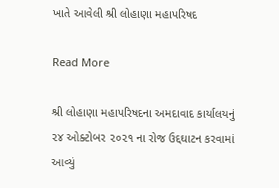ખાતે આવેલી શ્રી લોહાણા મહાપરિષદ

Read More

શ્રી લોહાણા મહાપરિષદના અમદાવાદ કાર્યાલયનું ૨૪ ઓક્ટોબર ૨૦૨૧ ના રોજ ઉદ્દઘાટન કરવામાં આવ્યું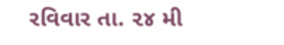રવિવાર તા. ૨૪ મી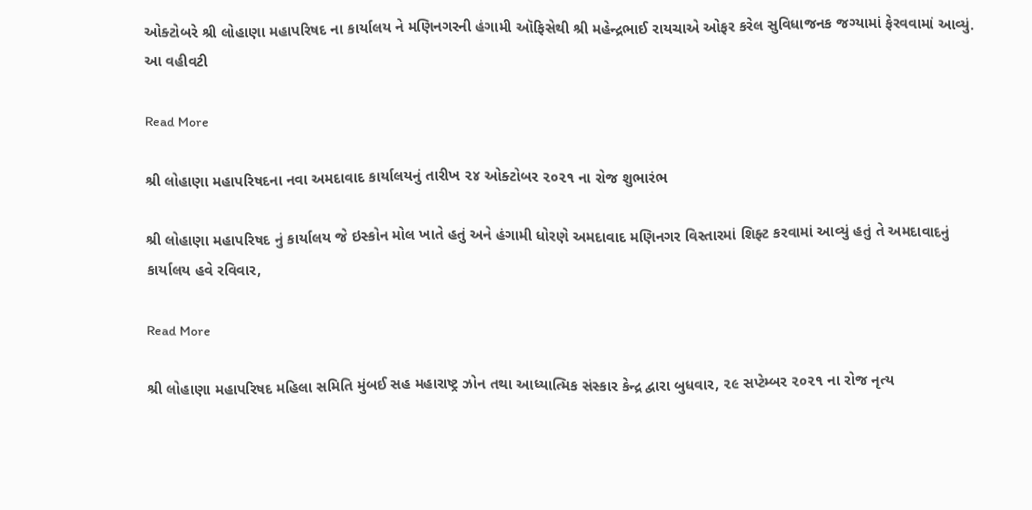ઓક્ટોબરે શ્રી લોહાણા મહાપરિષદ ના કાર્યાલય ને મણિનગરની હંગામી ઑફિસેથી શ્રી મહેન્દ્રભાઈ રાયચાએ ઓફર કરેલ સુવિધાજનક જગ્યામાં ફેરવવામાં આવ્યું. આ વહીવટી

Read More

શ્રી લોહાણા મહાપરિષદના નવા અમદાવાદ કાર્યાલયનું તારીખ ૨૪ ઓક્ટોબર ૨૦૨૧ ના રોજ શુભારંભ

શ્રી લોહાણા મહાપરિષદ નું કાર્યાલય જે ઇસ્કોન મોલ ખાતે હતું અને હંગામી ધોરણે અમદાવાદ મણિનગર વિસ્તારમાં શિફ્ટ કરવામાં આવ્યું હતું તે અમદાવાદનું કાર્યાલય હવે રવિવાર,

Read More

શ્રી લોહાણા મહાપરિષદ મહિલા સમિતિ મુંબઈ સહ મહારાષ્ટ્ર ઝોન તથા આધ્યાત્મિક સંસ્કાર કેન્દ્ર દ્વારા બુધવાર, ૨૯ સપ્ટેમ્બર ૨૦૨૧ ના રોજ નૃત્ય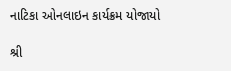નાટિકા ઓનલાઇન કાર્યક્રમ યોજાયો

શ્રી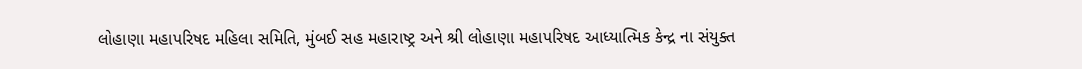લોહાણા મહાપરિષદ મહિલા સમિતિ, મુંબઈ સહ મહારાષ્ટ્ર અને શ્રી લોહાણા મહાપરિષદ આધ્યાત્મિક કેન્દ્ર ના સંયુક્ત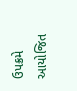ઉપક્રમે આયોજિત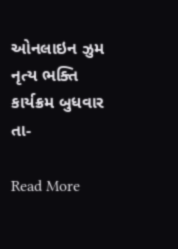ઓનલાઇન ઝુમ નૃત્ય ભક્તિ કાર્યક્રમ બુધવાર તા-

Read More